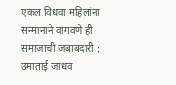एकल विधवा महिलांना सन्मानाने वागवणे ही समाजाची जबाबदारी : उमाताई जाधव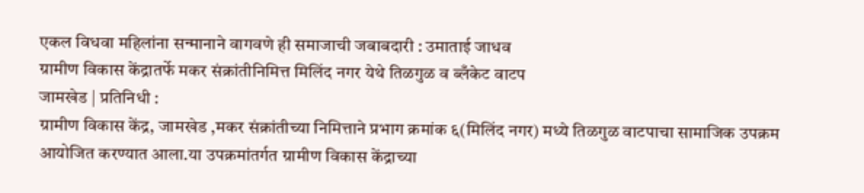एकल विधवा महिलांना सन्मानाने वागवणे ही समाजाची जबाबदारी : उमाताई जाधव
ग्रामीण विकास केंद्रातर्फे मकर संक्रांतीनिमित्त मिलिंद नगर येथे तिळगुळ व ब्लँकेट वाटप
जामखेड | प्रतिनिधी :
ग्रामीण विकास केंद्र, जामखेड ,मकर संक्रांतीच्या निमित्ताने प्रभाग क्रमांक ६(मिलिंद नगर) मध्ये तिळगुळ वाटपाचा सामाजिक उपक्रम आयोजित करण्यात आला.या उपक्रमांतर्गत ग्रामीण विकास केंद्राच्या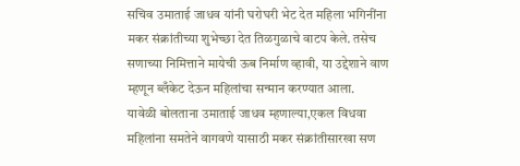सचिव उमाताई जाधव यांनी घरोघरी भेट देत महिला भगिनींना मकर संक्रांतीच्या शुभेच्छा देत तिळगुळाचे वाटप केले. तसेच सणाच्या निमित्ताने मायेची ऊब निर्माण व्हावी, या उद्देशाने वाण म्हणून ब्लँकेट देऊन महिलांचा सन्मान करण्यात आला.
यावेळी बोलताना उमाताई जाधव म्हणाल्या,एकल विधवा महिलांना समतेने वागवणे यासाठी मकर संक्रांतीसारखा सण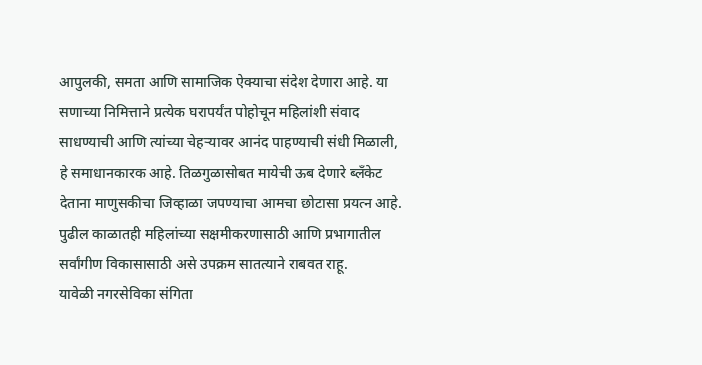आपुलकी, समता आणि सामाजिक ऐक्याचा संदेश देणारा आहे. या सणाच्या निमित्ताने प्रत्येक घरापर्यंत पोहोचून महिलांशी संवाद साधण्याची आणि त्यांच्या चेहऱ्यावर आनंद पाहण्याची संधी मिळाली, हे समाधानकारक आहे. तिळगुळासोबत मायेची ऊब देणारे ब्लँकेट देताना माणुसकीचा जिव्हाळा जपण्याचा आमचा छोटासा प्रयत्न आहे. पुढील काळातही महिलांच्या सक्षमीकरणासाठी आणि प्रभागातील सर्वांगीण विकासासाठी असे उपक्रम सातत्याने राबवत राहू.
यावेळी नगरसेविका संगिता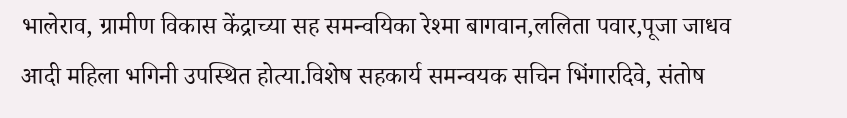भालेराव, ग्रामीण विकास केंद्राच्या सह समन्वयिका रेश्मा बागवान,ललिता पवार,पूजा जाधव आदी महिला भगिनी उपस्थित होत्या.विशेष सहकार्य समन्वयक सचिन भिंगारदिवे, संतोष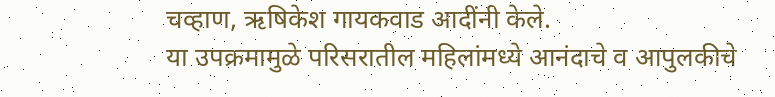चव्हाण, ऋषिकेश गायकवाड आदींनी केले.
या उपक्रमामुळे परिसरातील महिलांमध्ये आनंदाचे व आपुलकीचे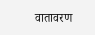वातावरण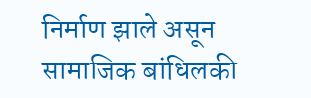निर्माण झाले असून सामाजिक बांधिलकी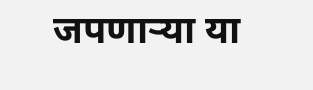जपणाऱ्या या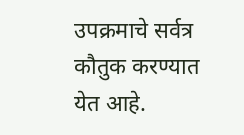उपक्रमाचे सर्वत्र कौतुक करण्यात येत आहे.